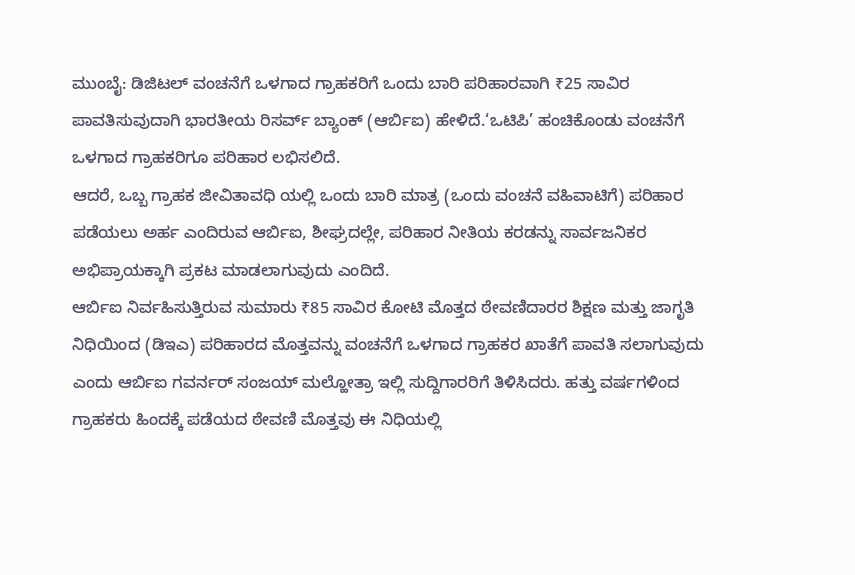ಮುಂಬೈ: ಡಿಜಿಟಲ್ ವಂಚನೆಗೆ ಒಳಗಾದ ಗ್ರಾಹಕರಿಗೆ ಒಂದು ಬಾರಿ ಪರಿಹಾರವಾಗಿ ₹25 ಸಾವಿರ ಪಾವತಿಸುವುದಾಗಿ ಭಾರತೀಯ ರಿಸರ್ವ್ ಬ್ಯಾಂಕ್ (ಆರ್ಬಿಐ) ಹೇಳಿದೆ.‘ಒಟಿಪಿ’ ಹಂಚಿಕೊಂಡು ವಂಚನೆಗೆ ಒಳಗಾದ ಗ್ರಾಹಕರಿಗೂ ಪರಿಹಾರ ಲಭಿಸಲಿದೆ.
ಆದರೆ, ಒಬ್ಬ ಗ್ರಾಹಕ ಜೀವಿತಾವಧಿ ಯಲ್ಲಿ ಒಂದು ಬಾರಿ ಮಾತ್ರ (ಒಂದು ವಂಚನೆ ವಹಿವಾಟಿಗೆ) ಪರಿಹಾರ ಪಡೆಯಲು ಅರ್ಹ ಎಂದಿರುವ ಆರ್ಬಿಐ, ಶೀಘ್ರದಲ್ಲೇ, ಪರಿಹಾರ ನೀತಿಯ ಕರಡನ್ನು ಸಾರ್ವಜನಿಕರ ಅಭಿಪ್ರಾಯಕ್ಕಾಗಿ ಪ್ರಕಟ ಮಾಡಲಾಗುವುದು ಎಂದಿದೆ.
ಆರ್ಬಿಐ ನಿರ್ವಹಿಸುತ್ತಿರುವ ಸುಮಾರು ₹85 ಸಾವಿರ ಕೋಟಿ ಮೊತ್ತದ ಠೇವಣಿದಾರರ ಶಿಕ್ಷಣ ಮತ್ತು ಜಾಗೃತಿ ನಿಧಿಯಿಂದ (ಡಿಇಎ) ಪರಿಹಾರದ ಮೊತ್ತವನ್ನು ವಂಚನೆಗೆ ಒಳಗಾದ ಗ್ರಾಹಕರ ಖಾತೆಗೆ ಪಾವತಿ ಸಲಾಗುವುದು ಎಂದು ಆರ್ಬಿಐ ಗವರ್ನರ್ ಸಂಜಯ್ ಮಲ್ಹೋತ್ರಾ ಇಲ್ಲಿ ಸುದ್ದಿಗಾರರಿಗೆ ತಿಳಿಸಿದರು. ಹತ್ತು ವರ್ಷಗಳಿಂದ ಗ್ರಾಹಕರು ಹಿಂದಕ್ಕೆ ಪಡೆಯದ ಠೇವಣಿ ಮೊತ್ತವು ಈ ನಿಧಿಯಲ್ಲಿ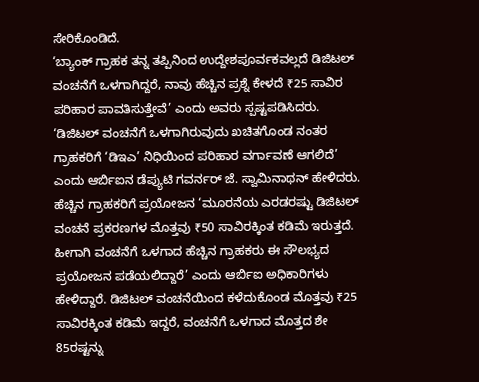ಸೇರಿಕೊಂಡಿದೆ.
‘ಬ್ಯಾಂಕ್ ಗ್ರಾಹಕ ತನ್ನ ತಪ್ಪಿನಿಂದ ಉದ್ದೇಶಪೂರ್ವಕವಲ್ಲದೆ ಡಿಜಿಟಲ್ ವಂಚನೆಗೆ ಒಳಗಾಗಿದ್ದರೆ, ನಾವು ಹೆಚ್ಚಿನ ಪ್ರಶ್ನೆ ಕೇಳದೆ ₹25 ಸಾವಿರ ಪರಿಹಾರ ಪಾವತಿಸುತ್ತೇವೆ’ ಎಂದು ಅವರು ಸ್ಪಷ್ಟಪಡಿಸಿದರು.
‘ಡಿಜಿಟಲ್ ವಂಚನೆಗೆ ಒಳಗಾಗಿರುವುದು ಖಚಿತಗೊಂಡ ನಂತರ ಗ್ರಾಹಕರಿಗೆ ‘ಡಿಇಎ’ ನಿಧಿಯಿಂದ ಪರಿಹಾರ ವರ್ಗಾವಣೆ ಆಗಲಿದೆ’ ಎಂದು ಆರ್ಬಿಐನ ಡೆಪ್ಯುಟಿ ಗವರ್ನರ್ ಜೆ. ಸ್ವಾಮಿನಾಥನ್ ಹೇಳಿದರು.
ಹೆಚ್ಚಿನ ಗ್ರಾಹಕರಿಗೆ ಪ್ರಯೋಜನ ‘ಮೂರನೆಯ ಎರಡರಷ್ಟು ಡಿಜಿಟಲ್ ವಂಚನೆ ಪ್ರಕರಣಗಳ ಮೊತ್ತವು ₹50 ಸಾವಿರಕ್ಕಿಂತ ಕಡಿಮೆ ಇರುತ್ತದೆ. ಹೀಗಾಗಿ ವಂಚನೆಗೆ ಒಳಗಾದ ಹೆಚ್ಚಿನ ಗ್ರಾಹಕರು ಈ ಸೌಲಭ್ಯದ ಪ್ರಯೋಜನ ಪಡೆಯಲಿದ್ದಾರೆ’ ಎಂದು ಆರ್ಬಿಐ ಅಧಿಕಾರಿಗಳು ಹೇಳಿದ್ದಾರೆ. ಡಿಜಿಟಲ್ ವಂಚನೆಯಿಂದ ಕಳೆದುಕೊಂಡ ಮೊತ್ತವು ₹25 ಸಾವಿರಕ್ಕಿಂತ ಕಡಿಮೆ ಇದ್ದರೆ, ವಂಚನೆಗೆ ಒಳಗಾದ ಮೊತ್ತದ ಶೇ 85ರಷ್ಟನ್ನು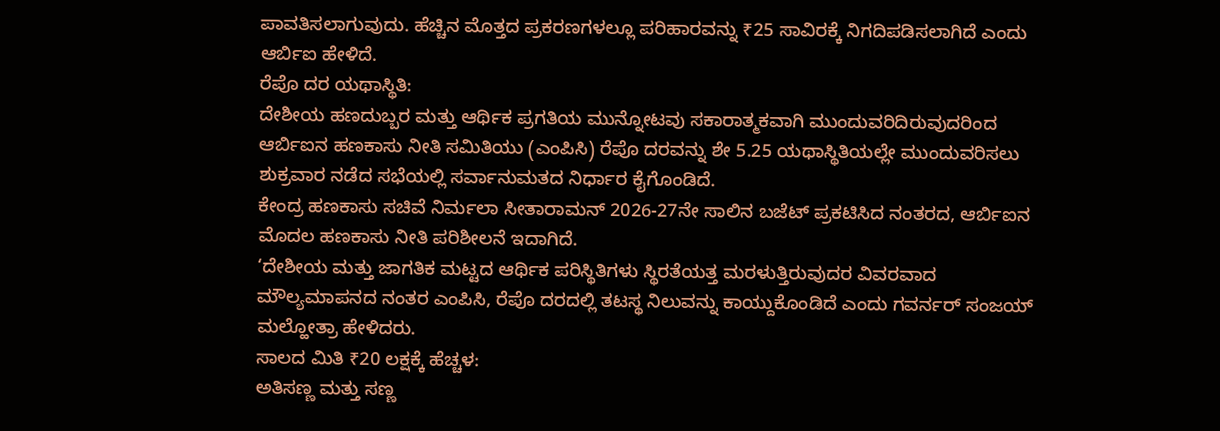ಪಾವತಿಸಲಾಗುವುದು. ಹೆಚ್ಚಿನ ಮೊತ್ತದ ಪ್ರಕರಣಗಳಲ್ಲೂ ಪರಿಹಾರವನ್ನು ₹25 ಸಾವಿರಕ್ಕೆ ನಿಗದಿಪಡಿಸಲಾಗಿದೆ ಎಂದು ಆರ್ಬಿಐ ಹೇಳಿದೆ.
ರೆಪೊ ದರ ಯಥಾಸ್ಥಿತಿ:
ದೇಶೀಯ ಹಣದುಬ್ಬರ ಮತ್ತು ಆರ್ಥಿಕ ಪ್ರಗತಿಯ ಮುನ್ನೋಟವು ಸಕಾರಾತ್ಮಕವಾಗಿ ಮುಂದುವರಿದಿರುವುದರಿಂದ ಆರ್ಬಿಐನ ಹಣಕಾಸು ನೀತಿ ಸಮಿತಿಯು (ಎಂಪಿಸಿ) ರೆಪೊ ದರವನ್ನು ಶೇ 5.25 ಯಥಾಸ್ಥಿತಿಯಲ್ಲೇ ಮುಂದುವರಿಸಲು ಶುಕ್ರವಾರ ನಡೆದ ಸಭೆಯಲ್ಲಿ ಸರ್ವಾನುಮತದ ನಿರ್ಧಾರ ಕೈಗೊಂಡಿದೆ.
ಕೇಂದ್ರ ಹಣಕಾಸು ಸಚಿವೆ ನಿರ್ಮಲಾ ಸೀತಾರಾಮನ್ 2026-27ನೇ ಸಾಲಿನ ಬಜೆಟ್ ಪ್ರಕಟಿಸಿದ ನಂತರದ, ಆರ್ಬಿಐನ ಮೊದಲ ಹಣಕಾಸು ನೀತಿ ಪರಿಶೀಲನೆ ಇದಾಗಿದೆ.
‘ದೇಶೀಯ ಮತ್ತು ಜಾಗತಿಕ ಮಟ್ಟದ ಆರ್ಥಿಕ ಪರಿಸ್ಥಿತಿಗಳು ಸ್ಥಿರತೆಯತ್ತ ಮರಳುತ್ತಿರುವುದರ ವಿವರವಾದ ಮೌಲ್ಯಮಾಪನದ ನಂತರ ಎಂಪಿಸಿ, ರೆಪೊ ದರದಲ್ಲಿ ತಟಸ್ಥ ನಿಲುವನ್ನು ಕಾಯ್ದುಕೊಂಡಿದೆ ಎಂದು ಗವರ್ನರ್ ಸಂಜಯ್ ಮಲ್ಹೋತ್ರಾ ಹೇಳಿದರು.
ಸಾಲದ ಮಿತಿ ₹20 ಲಕ್ಷಕ್ಕೆ ಹೆಚ್ಚಳ:
ಅತಿಸಣ್ಣ ಮತ್ತು ಸಣ್ಣ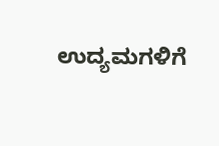ಉದ್ಯಮಗಳಿಗೆ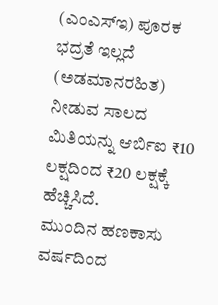(ಎಂಎಸ್ಇ) ಪೂರಕ ಭದ್ರತೆ ಇಲ್ಲದೆ (ಅಡಮಾನರಹಿತ) ನೀಡುವ ಸಾಲದ ಮಿತಿಯನ್ನು ಆರ್ಬಿಐ ₹10 ಲಕ್ಷದಿಂದ ₹20 ಲಕ್ಷಕ್ಕೆ ಹೆಚ್ಚಿಸಿದೆ.
ಮುಂದಿನ ಹಣಕಾಸು ವರ್ಷದಿಂದ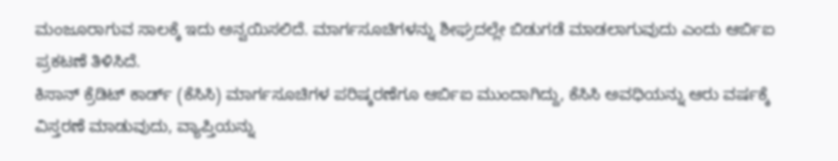ಮಂಜೂರಾಗುವ ಸಾಲಕ್ಕೆ ಇದು ಅನ್ವಯಿಸಲಿದೆ. ಮಾರ್ಗಸೂಚಿಗಳನ್ನು ಶೀಘ್ರದಲ್ಲೇ ಬಿಡುಗಡೆ ಮಾಡಲಾಗುವುದು ಎಂದು ಆರ್ಬಿಐ ಪ್ರಕಟಣೆ ತಿಳಿಸಿದೆ.
ಕಿಸಾನ್ ಕ್ರೆಡಿಟ್ ಕಾರ್ಡ್ (ಕೆಸಿಸಿ) ಮಾರ್ಗಸೂಚಿಗಳ ಪರಿಷ್ಕರಣೆಗೂ ಆರ್ಬಿಐ ಮುಂದಾಗಿದ್ದು, ಕೆಸಿಸಿ ಅವಧಿಯನ್ನು ಆರು ವರ್ಷಕ್ಕೆ ವಿಸ್ತರಣೆ ಮಾಡುವುದು, ವ್ಯಾಪ್ತಿಯನ್ನು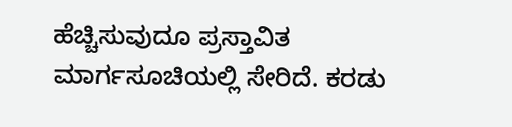ಹೆಚ್ಚಿಸುವುದೂ ಪ್ರಸ್ತಾವಿತ ಮಾರ್ಗಸೂಚಿಯಲ್ಲಿ ಸೇರಿದೆ. ಕರಡು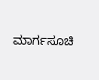ಮಾರ್ಗಸೂಚಿ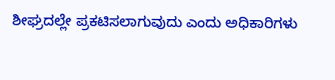ಶೀಘ್ರದಲ್ಲೇ ಪ್ರಕಟಿಸಲಾಗುವುದು ಎಂದು ಅಧಿಕಾರಿಗಳು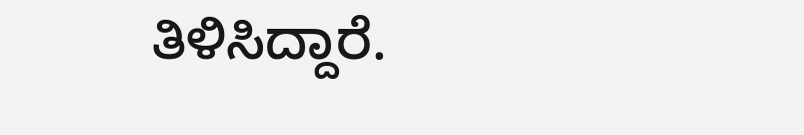ತಿಳಿಸಿದ್ದಾರೆ.